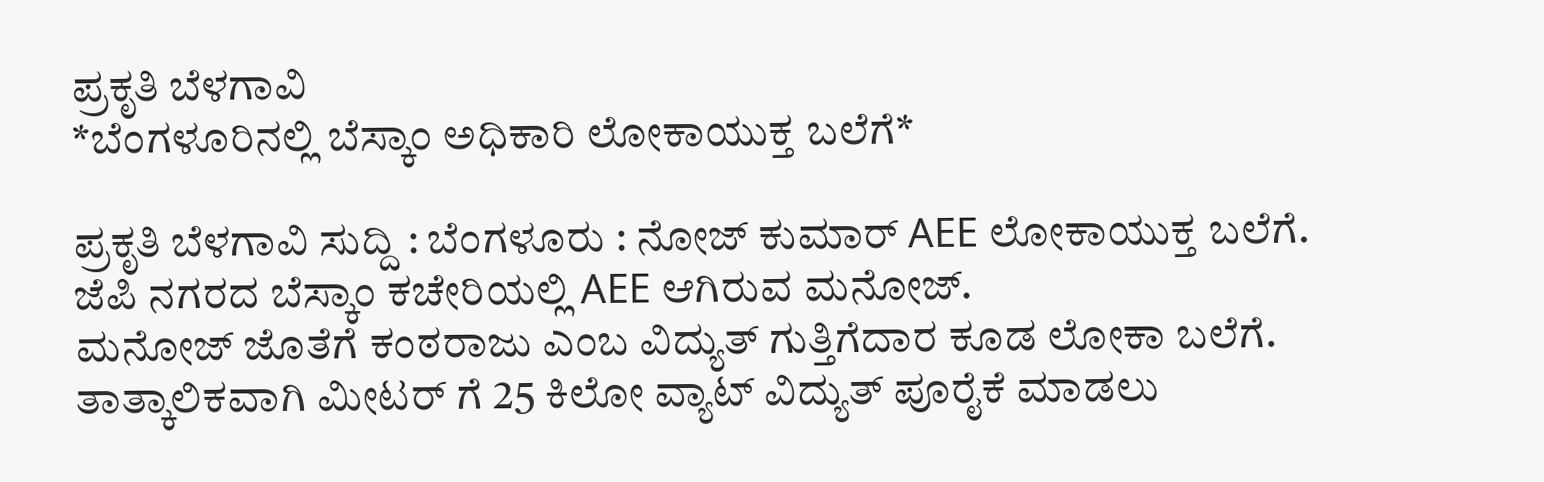ಪ್ರಕೃತಿ ಬೆಳಗಾವಿ
*ಬೆಂಗಳೂರಿನಲ್ಲಿ ಬೆಸ್ಕಾಂ ಅಧಿಕಾರಿ ಲೋಕಾಯುಕ್ತ ಬಲೆಗೆ*

ಪ್ರಕೃತಿ ಬೆಳಗಾವಿ ಸುದ್ದಿ : ಬೆಂಗಳೂರು : ನೋಜ್ ಕುಮಾರ್ AEE ಲೋಕಾಯುಕ್ತ ಬಲೆಗೆ.
ಜೆಪಿ ನಗರದ ಬೆಸ್ಕಾಂ ಕಚೇರಿಯಲ್ಲಿ AEE ಆಗಿರುವ ಮನೋಜ್.
ಮನೋಜ್ ಜೊತೆಗೆ ಕಂಠರಾಜು ಎಂಬ ವಿದ್ಯುತ್ ಗುತ್ತಿಗೆದಾರ ಕೂಡ ಲೋಕಾ ಬಲೆಗೆ.
ತಾತ್ಕಾಲಿಕವಾಗಿ ಮೀಟರ್ ಗೆ 25 ಕಿಲೋ ವ್ಯಾಟ್ ವಿದ್ಯುತ್ ಪೂರೈಕೆ ಮಾಡಲು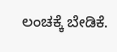ಲಂಚಕ್ಕೆ ಬೇಡಿಕೆ.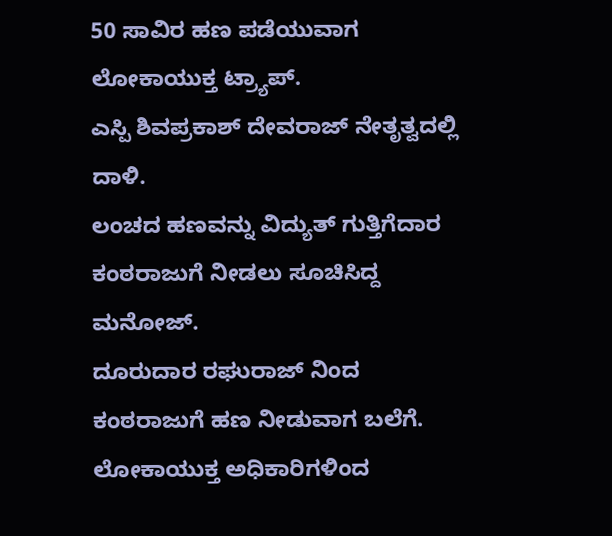50 ಸಾವಿರ ಹಣ ಪಡೆಯುವಾಗ ಲೋಕಾಯುಕ್ತ ಟ್ರ್ಯಾಪ್.
ಎಸ್ಪಿ ಶಿವಪ್ರಕಾಶ್ ದೇವರಾಜ್ ನೇತೃತ್ವದಲ್ಲಿ ದಾಳಿ.
ಲಂಚದ ಹಣವನ್ನು ವಿದ್ಯುತ್ ಗುತ್ತಿಗೆದಾರ ಕಂಠರಾಜುಗೆ ನೀಡಲು ಸೂಚಿಸಿದ್ದ ಮನೋಜ್.
ದೂರುದಾರ ರಘುರಾಜ್ ನಿಂದ ಕಂಠರಾಜುಗೆ ಹಣ ನೀಡುವಾಗ ಬಲೆಗೆ.
ಲೋಕಾಯುಕ್ತ ಅಧಿಕಾರಿಗಳಿಂದ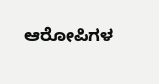ಆರೋಪಿಗಳ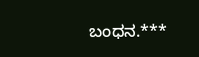ಬಂಧನ.***